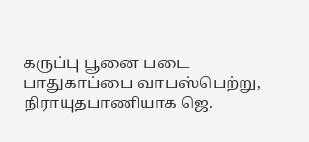கருப்பு பூனை படை பாதுகாப்பை வாபஸ்பெற்று, நிராயுதபாணியாக ஜெ.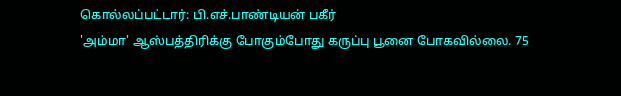கொல்லப்பட்டார்: பி.எச்.பாண்டியன் பகீர்
'அம்மா' ஆஸ்பத்திரிக்கு போகும்போது கருப்பு பூனை போகவில்லை. 75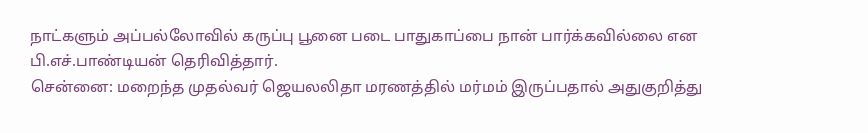நாட்களும் அப்பல்லோவில் கருப்பு பூனை படை பாதுகாப்பை நான் பார்க்கவில்லை என பி.எச்.பாண்டியன் தெரிவித்தார்.
சென்னை: மறைந்த முதல்வர் ஜெயலலிதா மரணத்தில் மர்மம் இருப்பதால் அதுகுறித்து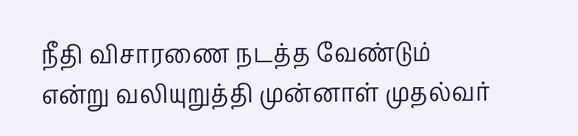நீதி விசாரணை நடத்த வேண்டும் என்று வலியுறுத்தி முன்னாள் முதல்வர்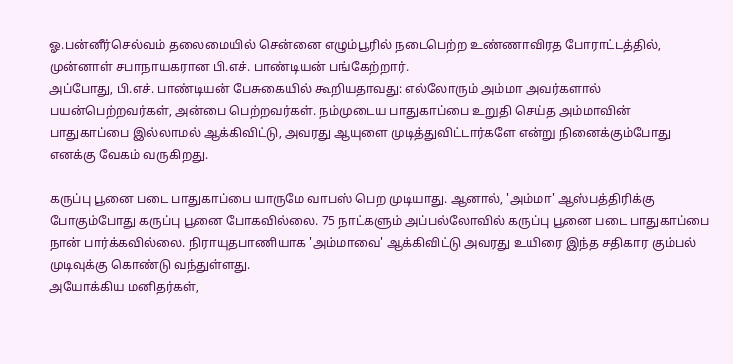ஓ.பன்னீர்செல்வம் தலைமையில் சென்னை எழும்பூரில் நடைபெற்ற உண்ணாவிரத போராட்டத்தில், முன்னாள் சபாநாயகரான பி.எச். பாண்டியன் பங்கேற்றார்.
அப்போது, பி.எச். பாண்டியன் பேசுகையில் கூறியதாவது: எல்லோரும் அம்மா அவர்களால் பயன்பெற்றவர்கள், அன்பை பெற்றவர்கள். நம்முடைய பாதுகாப்பை உறுதி செய்த அம்மாவின் பாதுகாப்பை இல்லாமல் ஆக்கிவிட்டு, அவரது ஆயுளை முடித்துவிட்டார்களே என்று நினைக்கும்போது எனக்கு வேகம் வருகிறது.

கருப்பு பூனை படை பாதுகாப்பை யாருமே வாபஸ் பெற முடியாது. ஆனால், 'அம்மா' ஆஸ்பத்திரிக்கு போகும்போது கருப்பு பூனை போகவில்லை. 75 நாட்களும் அப்பல்லோவில் கருப்பு பூனை படை பாதுகாப்பை நான் பார்க்கவில்லை. நிராயுதபாணியாக 'அம்மாவை' ஆக்கிவிட்டு அவரது உயிரை இந்த சதிகார கும்பல் முடிவுக்கு கொண்டு வந்துள்ளது.
அயோக்கிய மனிதர்கள்,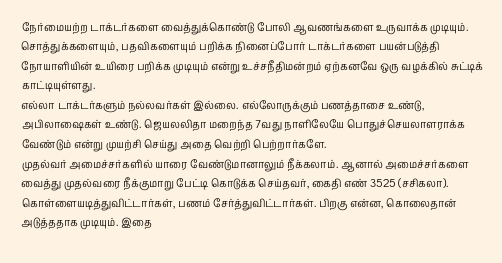நேர்மையற்ற டாக்டர்களை வைத்துக்கொண்டு போலி ஆவணங்களை உருவாக்க முடியும். சொத்துக்களையும், பதவிகளையும் பறிக்க நினைப்போர் டாக்டர்களை பயன்படுத்தி நோயாளியின் உயிரை பறிக்க முடியும் என்று உச்சநீதிமன்றம் ஏற்கனவே ஒரு வழக்கில் சுட்டிக் காட்டியுள்ளது.
எல்லா டாக்டர்களும் நல்லவர்கள் இல்லை. எல்லோருக்கும் பணத்தாசை உண்டு, அபிலாஷைகள் உண்டு. ஜெயலலிதா மறைந்த 7வது நாளிலேயே பொதுச்செயலாளராக்க வேண்டும் என்று முயற்சி செய்து அதை வெற்றி பெற்றார்களே.
முதல்வர் அமைச்சர்களில் யாரை வேண்டுமானாலும் நீக்கலாம். ஆனால் அமைச்சர்களை வைத்து முதல்வரை நீக்குமாறு பேட்டி கொடுக்க செய்தவர், கைதி எண் 3525 (சசிகலா). கொள்ளையடித்துவிட்டார்கள், பணம் சேர்த்துவிட்டார்கள். பிறகு என்ன, கொலைதான் அடுத்ததாக முடியும். இதை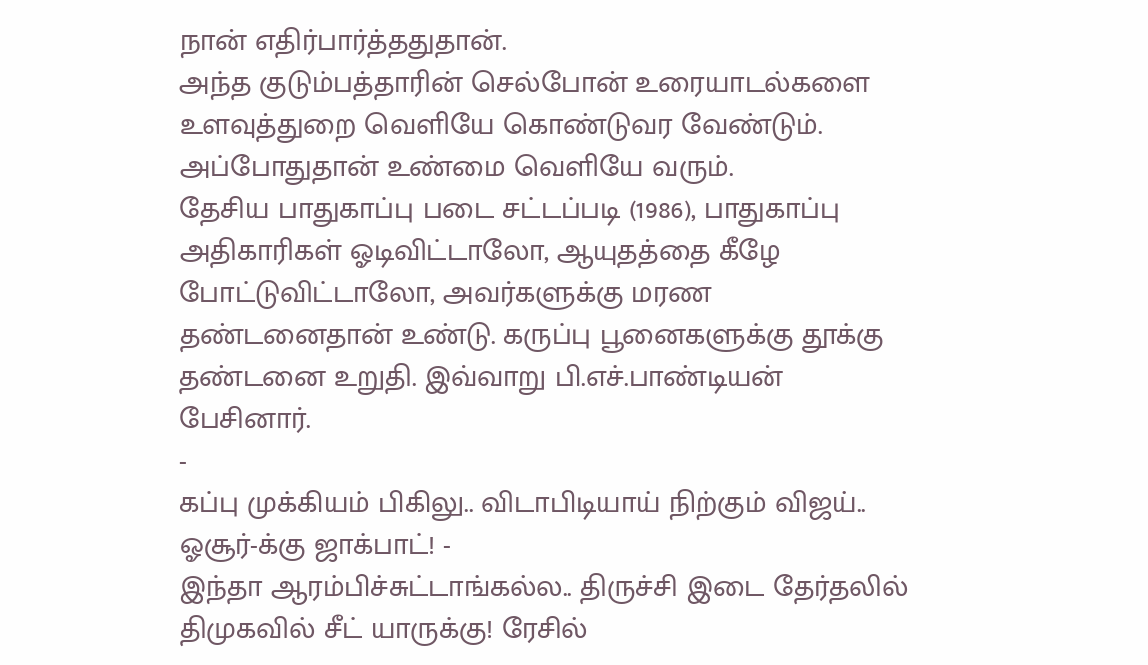நான் எதிர்பார்த்ததுதான்.
அந்த குடும்பத்தாரின் செல்போன் உரையாடல்களை உளவுத்துறை வெளியே கொண்டுவர வேண்டும். அப்போதுதான் உண்மை வெளியே வரும்.
தேசிய பாதுகாப்பு படை சட்டப்படி (1986), பாதுகாப்பு அதிகாரிகள் ஓடிவிட்டாலோ, ஆயுதத்தை கீழே போட்டுவிட்டாலோ, அவர்களுக்கு மரண தண்டனைதான் உண்டு. கருப்பு பூனைகளுக்கு தூக்கு தண்டனை உறுதி. இவ்வாறு பி.எச்.பாண்டியன் பேசினார்.
-
கப்பு முக்கியம் பிகிலு.. விடாபிடியாய் நிற்கும் விஜய்.. ஓசூர்-க்கு ஜாக்பாட்! -
இந்தா ஆரம்பிச்சுட்டாங்கல்ல.. திருச்சி இடை தேர்தலில் திமுகவில் சீட் யாருக்கு! ரேசில்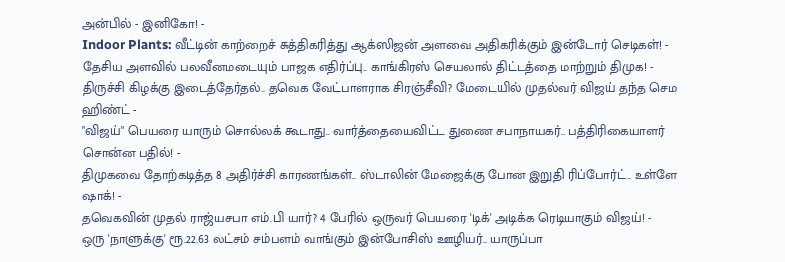அன்பில் - இனிகோ! -
Indoor Plants: வீட்டின் காற்றைச் சுத்திகரித்து ஆக்ஸிஜன் அளவை அதிகரிக்கும் இன்டோர் செடிகள்! -
தேசிய அளவில் பலவீனமடையும் பாஜக எதிர்ப்பு.. காங்கிரஸ் செயலால் திட்டத்தை மாற்றும் திமுக! -
திருச்சி கிழக்கு இடைத்தேர்தல்.. தவெக வேட்பாளராக சிரஞ்சீவி? மேடையில் முதல்வர் விஜய் தந்த செம ஹிண்ட் -
"விஜய்" பெயரை யாரும் சொல்லக் கூடாது.. வார்த்தையைவிட்ட துணை சபாநாயகர்.. பத்திரிகையாளர் சொன்ன பதில்! -
திமுகவை தோற்கடித்த 8 அதிர்ச்சி காரணங்கள்.. ஸ்டாலின் மேஜைக்கு போன இறுதி ரிப்போர்ட்.. உள்ளே ஷாக்! -
தவெகவின் முதல் ராஜ்யசபா எம்.பி யார்? 4 பேரில் ஒருவர் பெயரை 'டிக்' அடிக்க ரெடியாகும் விஜய்! -
ஒரு 'நாளுக்கு' ரூ.22.63 லட்சம் சம்பளம் வாங்கும் இன்போசிஸ் ஊழியர்.. யாருப்பா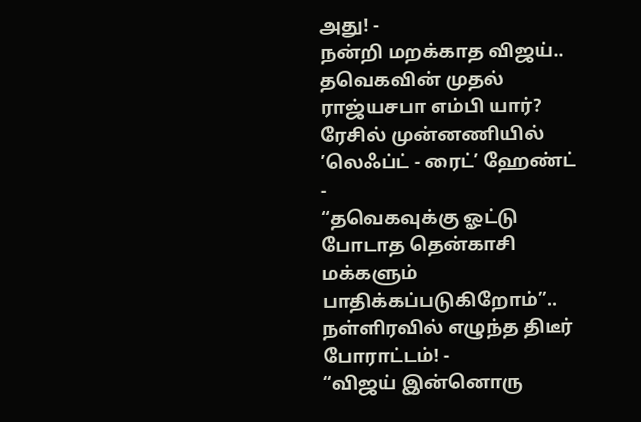அது! -
நன்றி மறக்காத விஜய்.. தவெகவின் முதல் ராஜ்யசபா எம்பி யார்? ரேசில் முன்னணியில் ’லெஃப்ட் - ரைட்’ ஹேண்ட் -
“தவெகவுக்கு ஓட்டு போடாத தென்காசி மக்களும் பாதிக்கப்படுகிறோம்”.. நள்ளிரவில் எழுந்த திடீர் போராட்டம்! -
“விஜய் இன்னொரு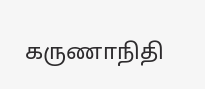கருணாநிதி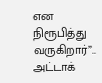என நிரூபித்து வருகிறார்”.. அட்டாக்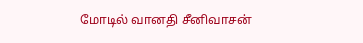மோடில் வானதி சீனிவாசன்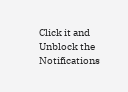Click it and Unblock the Notifications